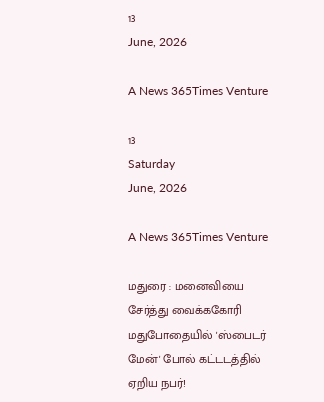13
June, 2026

A News 365Times Venture

13
Saturday
June, 2026

A News 365Times Venture

மதுரை : மனைவியை சேர்த்து வைக்ககோரி மதுபோதையில் 'ஸ்பைடர் மேன்' போல் கட்டடத்தில் ஏறிய நபர்!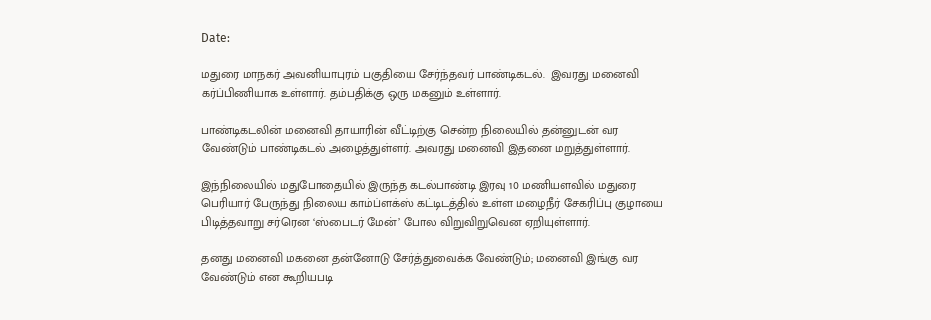Date:

மதுரை மாநகர் அவனியாபுரம் பகுதியை சேர்ந்தவர் பாண்டிகடல்.  இவரது மனைவி கர்ப்பிணியாக உள்ளார். தம்பதிக்கு ஒரு மகனும் உள்ளார்.

பாண்டிகடலின் மனைவி தாயாரின் வீட்டிற்கு சென்ற நிலையில் தன்னுடன் வர வேண்டும் பாண்டிகடல் அழைத்துள்ளர். அவரது மனைவி இதனை மறுத்துள்ளார்.

இந்நிலையில் மதுபோதையில் இருந்த கடல்பாண்டி இரவு 10 மணியளவில் மதுரை பெரியார் பேருந்து நிலைய காம்ப்ளக்ஸ் கட்டிடத்தில் உள்ள மழைநீர் சேகரிப்பு குழாயை பிடித்தவாறு சர்ரென ‘ஸ்பைடர் மேன்’ போல விறுவிறுவென ஏறியுள்ளார்.

தனது மனைவி மகனை தன்னோடு சேர்த்துவைக்க வேண்டும்; மனைவி இங்கு வர வேண்டும் என கூறியபடி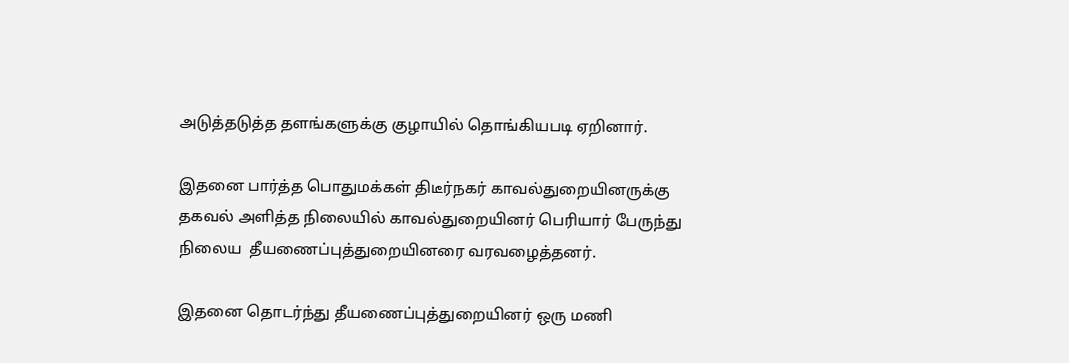அடுத்தடுத்த தளங்களுக்கு குழாயில் தொங்கியபடி ஏறினார்.

இதனை பார்த்த பொதுமக்கள் திடீர்நகர் காவல்துறையினருக்கு தகவல் அளித்த நிலையில் காவல்துறையினர் பெரியார் பேருந்து நிலைய  தீயணைப்புத்துறையினரை வரவழைத்தனர்.

இதனை தொடர்ந்து தீயணைப்புத்துறையினர் ஒரு மணி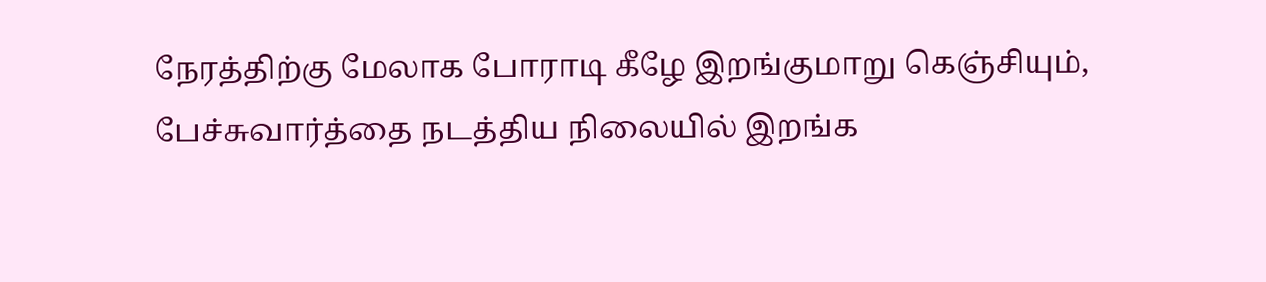நேரத்திற்கு மேலாக போராடி கீழே இறங்குமாறு கெஞ்சியும், பேச்சுவார்த்தை நடத்திய நிலையில் இறங்க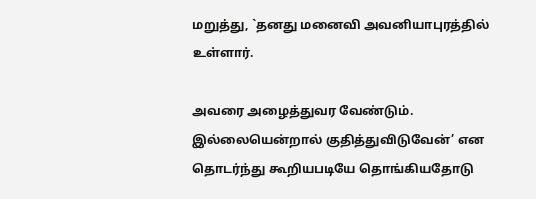மறுத்து, `தனது மனைவி அவனியாபுரத்தில் உள்ளார்.

அவரை அழைத்துவர வேண்டும். இல்லையென்றால் குதித்துவிடுவேன்’ என தொடர்ந்து கூறியபடியே தொங்கியதோடு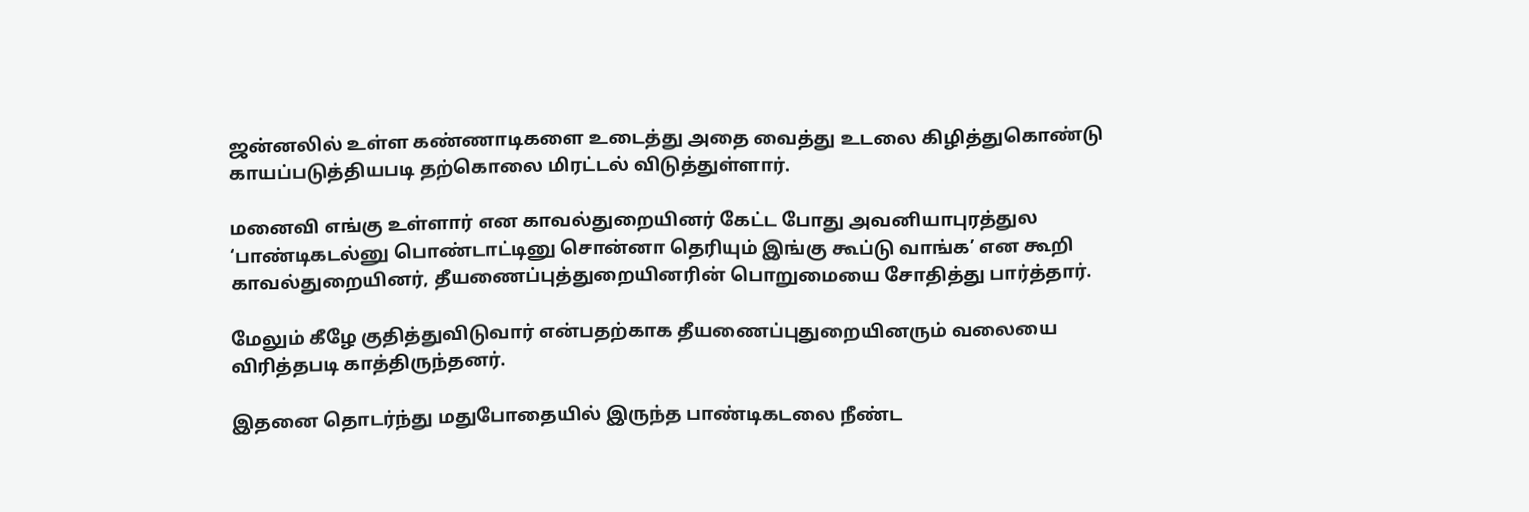ஜன்னலில் உள்ள கண்ணாடிகளை உடைத்து அதை வைத்து உடலை கிழித்துகொண்டு காயப்படுத்தியபடி தற்கொலை மிரட்டல் விடுத்துள்ளார்.

மனைவி எங்கு உள்ளார் என காவல்துறையினர் கேட்ட போது அவனியாபுரத்துல ‘பாண்டிகடல்னு பொண்டாட்டினு சொன்னா தெரியும் இங்கு கூப்டு வாங்க’ என கூறி காவல்துறையினர், தீயணைப்புத்துறையினரின் பொறுமையை சோதித்து பார்த்தார்.

மேலும் கீழே குதித்துவிடுவார் என்பதற்காக தீயணைப்புதுறையினரும் வலையை விரித்தபடி காத்திருந்தனர்.

இதனை தொடர்ந்து மதுபோதையில் இருந்த பாண்டிகடலை நீண்ட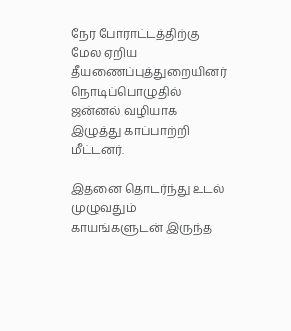நேர போராட்டத்திற்கு மேல ஏறிய தீயணைப்புத்துறையினர் நொடிப்பொழுதில் ஜன்னல் வழியாக இழுத்து காப்பாற்றி மீட்டனர்.

இதனை தொடர்ந்து உடல் முழுவதும் காயங்களுடன் இருந்த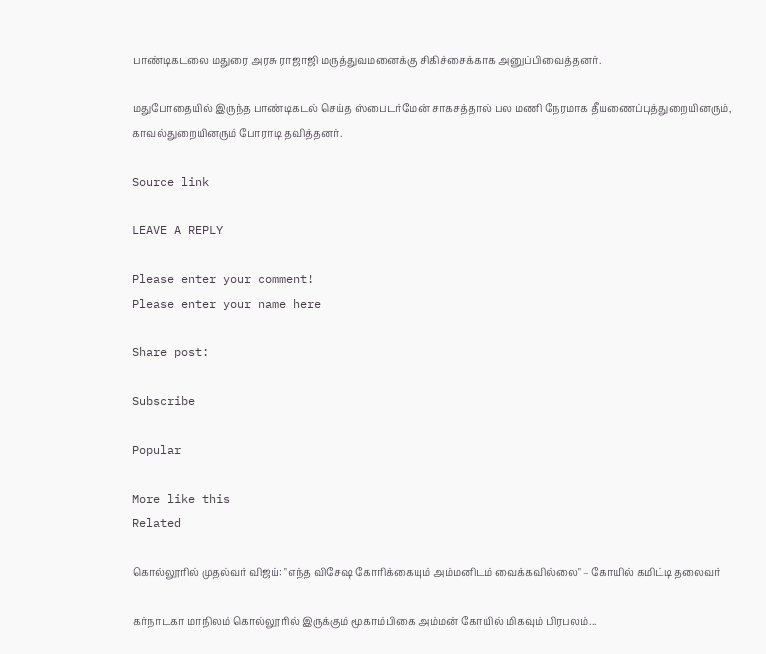பாண்டிகடலை மதுரை அரசு ராஜாஜி மருத்துவமனைக்கு சிகிச்சைக்காக அனுப்பிவைத்தனர்.

மதுபோதையில் இருந்த பாண்டிகடல் செய்த ஸ்பைடர்மேன் சாகசத்தால் பல மணி நேரமாக தீயணைப்புத்துறையினரும், காவல்துறையினரும் போராடி தவித்தனர்.

Source link

LEAVE A REPLY

Please enter your comment!
Please enter your name here

Share post:

Subscribe

Popular

More like this
Related

கொல்லூரில் முதல்வர் விஜய்: "எந்த விசேஷ கோரிக்கையும் அம்மனிடம் வைக்கவில்லை" – கோயில் கமிட்டி தலைவர்

கர்நாடகா மாநிலம் கொல்லூரில் இருக்கும் மூகாம்பிகை அம்மன் கோயில் மிகவும் பிரபலம்...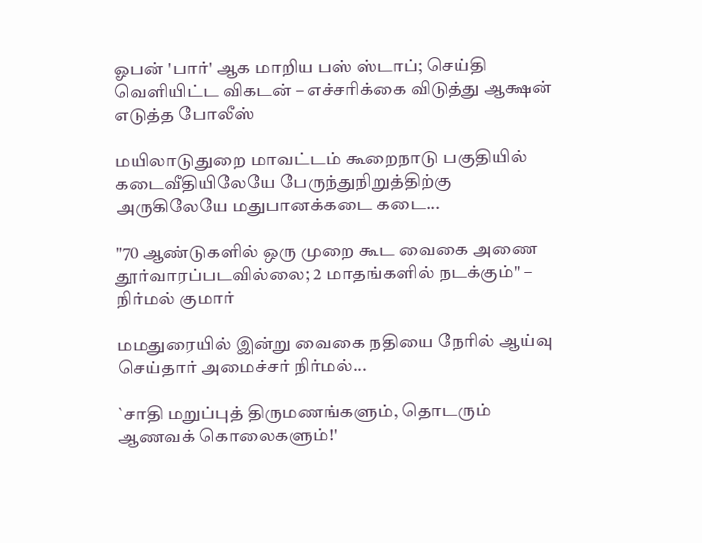ஓபன் 'பார்' ஆக மாறிய பஸ் ஸ்டாப்; செய்தி வெளியிட்ட விகடன் – எச்சரிக்கை விடுத்து ஆக்ஷன் எடுத்த போலீஸ்

மயிலாடுதுறை மாவட்டம் கூறைநாடு பகுதியில் கடைவீதியிலேயே பேருந்துநிறுத்திற்கு அருகிலேயே மதுபானக்கடை கடை...

"70 ஆண்டுகளில் ஒரு முறை கூட வைகை அணை தூர்வாரப்படவில்லை; 2 மாதங்களில் நடக்கும்" – நிர்மல் குமார்

மமதுரையில் இன்று வைகை நதியை நேரில் ஆய்வு செய்தார் அமைச்சர் நிர்மல்...

`சாதி மறுப்புத் திருமணங்களும், தொடரும் ஆணவக் கொலைகளும்!'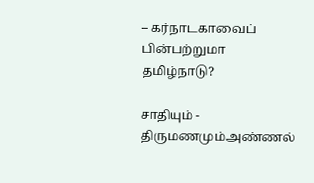– கர்நாடகாவைப் பின்பற்றுமா தமிழ்நாடு?

சாதியும் - திருமணமும்அண்ணல்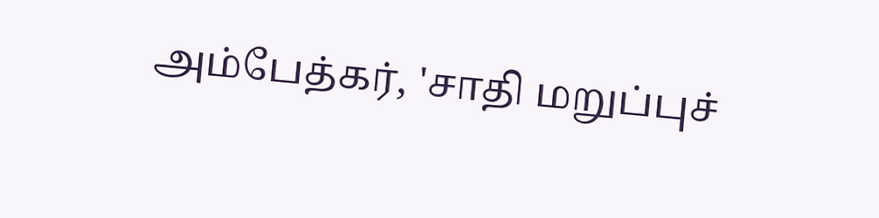அம்பேத்கர், 'சாதி மறுப்புச்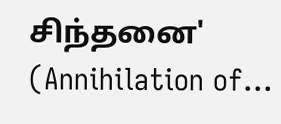சிந்தனை' (Annihilation of...